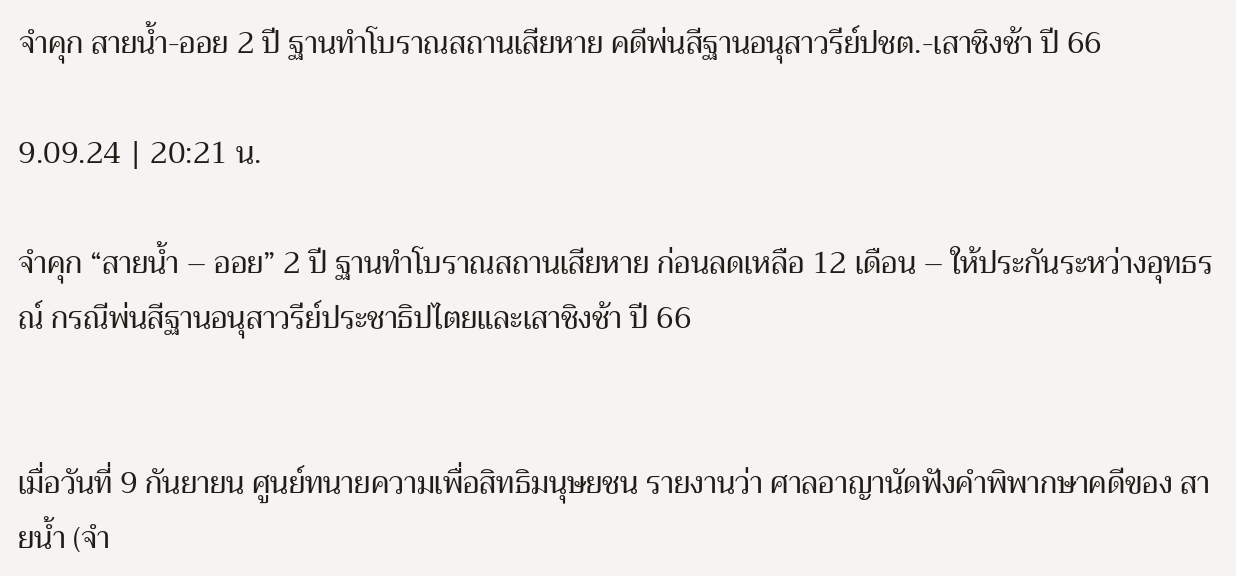จำคุก สายน้ำ-ออย 2 ปี ฐานทำโบราณสถานเสียหาย คดีพ่นสีฐานอนุสาวรีย์ปชต.-เสาชิงช้า ปี 66

9.09.24 | 20:21 น.

จำคุก “สายน้ำ – ออย” 2 ปี ฐานทำโบราณสถานเสียหาย ก่อนลดเหลือ 12 เดือน – ให้ประกันระหว่างอุทธรณ์ กรณีพ่นสีฐานอนุสาวรีย์ประชาธิปไตยและเสาชิงช้า ปี 66


เมื่อวันที่ 9 กันยายน ศูนย์ทนายความเพื่อสิทธิมนุษยชน รายงานว่า ศาลอาญานัดฟังคำพิพากษาคดีของ สายน้ำ (จำ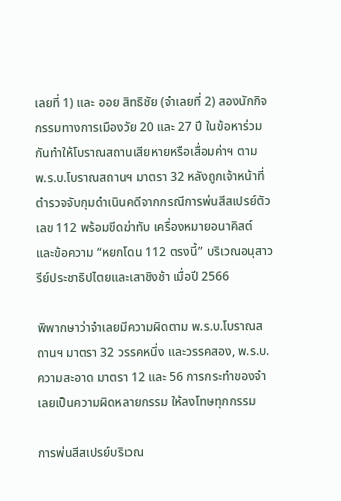เลยที่ 1) และ ออย สิทธิชัย (จำเลยที่ 2) สองนักกิจกรรมทางการเมืองวัย 20 และ 27 ปี ในข้อหาร่วมกันทำให้โบราณสถานเสียหายหรือเสื่อมค่าฯ ตาม พ.ร.บ.โบราณสถานฯ มาตรา 32 หลังถูกเจ้าหน้าที่ตำรวจจับกุมดำเนินคดีจากกรณีการพ่นสีสเปรย์ตัวเลข 112 พร้อมขีดฆ่าทับ เครื่องหมายอนาคิสต์ และข้อความ “หยกโดน 112 ตรงนี้” บริเวณอนุสาวรีย์ประชาธิปไตยและเสาชิงช้า เมื่อปี 2566

พิพากษาว่าจำเลยมีความผิดตาม พ.ร.บ.โบราณสถานฯ มาตรา 32 วรรคหนึ่ง และวรรคสอง, พ.ร.บ.ความสะอาด มาตรา 12 และ 56 การกระทำของจำเลยเป็นความผิดหลายกรรม ให้ลงโทษทุกกรรม

การพ่นสีสเปรย์บริเวณ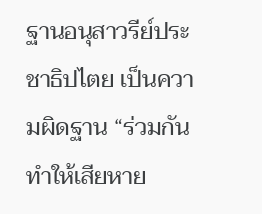ฐานอนุสาวรีย์ประชาธิปไตย เป็นความผิดฐาน “ร่วมกันทำให้เสียหาย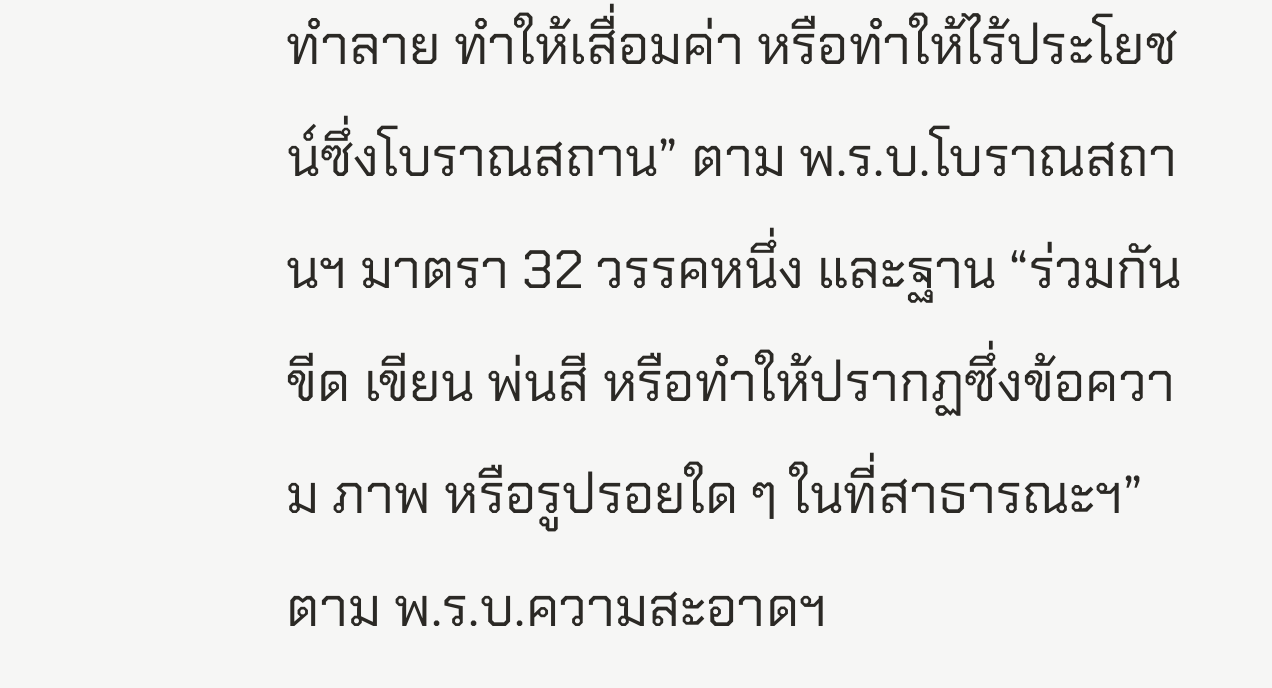ทำลาย ทำให้เสื่อมค่า หรือทำให้ไร้ประโยชน์ซึ่งโบราณสถาน” ตาม พ.ร.บ.โบราณสถานฯ มาตรา 32 วรรคหนึ่ง และฐาน “ร่วมกันขีด เขียน พ่นสี หรือทำให้ปรากฏซึ่งข้อความ ภาพ หรือรูปรอยใด ๆ ในที่สาธารณะฯ” ตาม พ.ร.บ.ความสะอาดฯ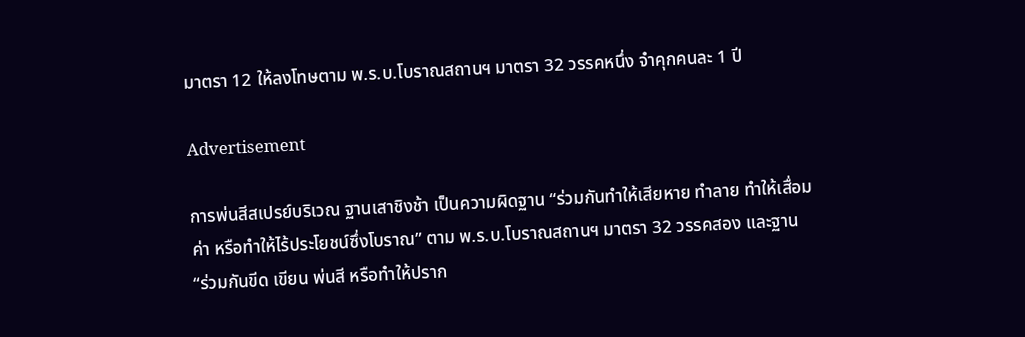มาตรา 12 ให้ลงโทษตาม พ.ร.บ.โบราณสถานฯ มาตรา 32 วรรคหนึ่ง จำคุกคนละ 1 ปี

Advertisement

การพ่นสีสเปรย์บริเวณ ฐานเสาชิงช้า เป็นความผิดฐาน “ร่วมกันทำให้เสียหาย ทำลาย ทำให้เสื่อมค่า หรือทำให้ไร้ประโยชน์ซึ่งโบราณ” ตาม พ.ร.บ.โบราณสถานฯ มาตรา 32 วรรคสอง และฐาน “ร่วมกันขีด เขียน พ่นสี หรือทำให้ปราก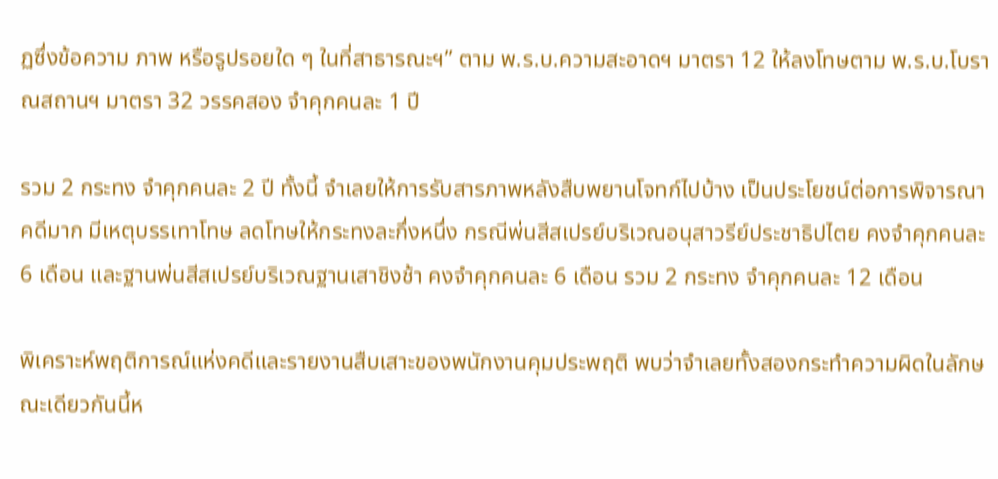ฏซึ่งข้อความ ภาพ หรือรูปรอยใด ๆ ในที่สาธารณะฯ” ตาม พ.ร.บ.ความสะอาดฯ มาตรา 12 ให้ลงโทษตาม พ.ร.บ.โบราณสถานฯ มาตรา 32 วรรคสอง จำคุกคนละ 1 ปี

รวม 2 กระทง จำคุกคนละ 2 ปี ทั้งนี้ จำเลยให้การรับสารภาพหลังสืบพยานโจทก์ไปบ้าง เป็นประโยชน์ต่อการพิจารณาคดีมาก มีเหตุบรรเทาโทษ ลดโทษให้กระทงละกึ่งหนึ่ง กรณีพ่นสีสเปรย์บริเวณอนุสาวรีย์ประชาธิปไตย คงจำคุกคนละ 6 เดือน และฐานพ่นสีสเปรย์บริเวณฐานเสาชิงช้า คงจำคุกคนละ 6 เดือน รวม 2 กระทง จำคุกคนละ 12 เดือน

พิเคราะห์พฤติการณ์แห่งคดีและรายงานสืบเสาะของพนักงานคุมประพฤติ พบว่าจำเลยทั้งสองกระทำความผิดในลักษณะเดียวกันนี้ห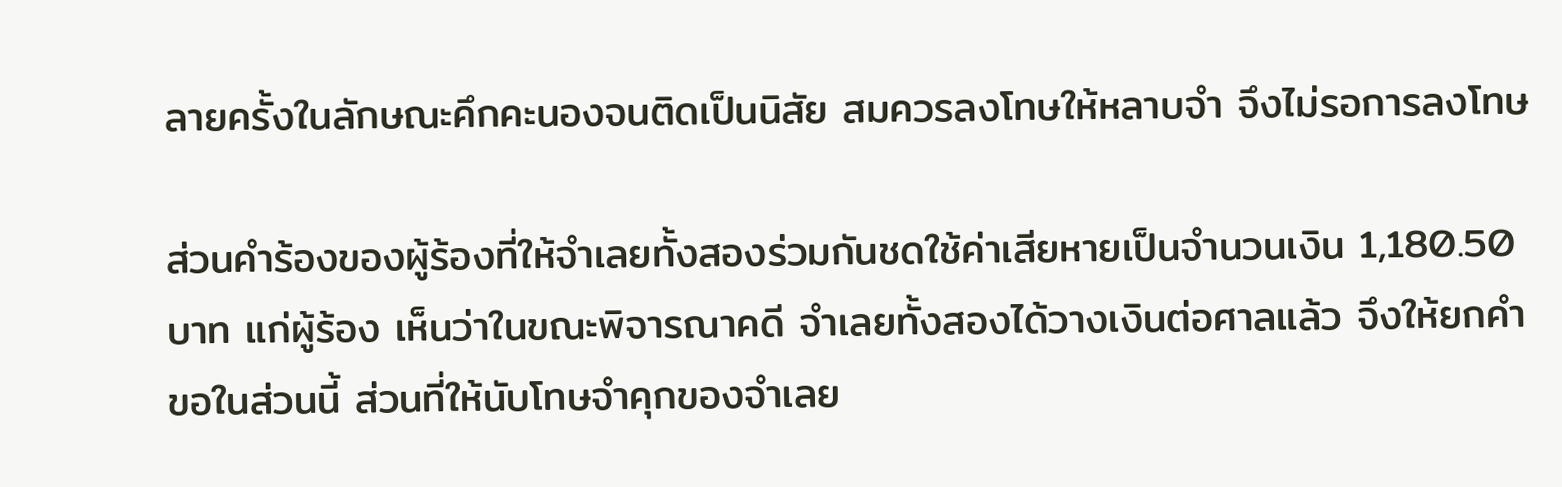ลายครั้งในลักษณะคึกคะนองจนติดเป็นนิสัย สมควรลงโทษให้หลาบจำ จึงไม่รอการลงโทษ

ส่วนคำร้องของผู้ร้องที่ให้จำเลยทั้งสองร่วมกันชดใช้ค่าเสียหายเป็นจำนวนเงิน 1,180.50 บาท แก่ผู้ร้อง เห็นว่าในขณะพิจารณาคดี จำเลยทั้งสองได้วางเงินต่อศาลแล้ว จึงให้ยกคำขอในส่วนนี้ ส่วนที่ให้นับโทษจำคุกของจำเลย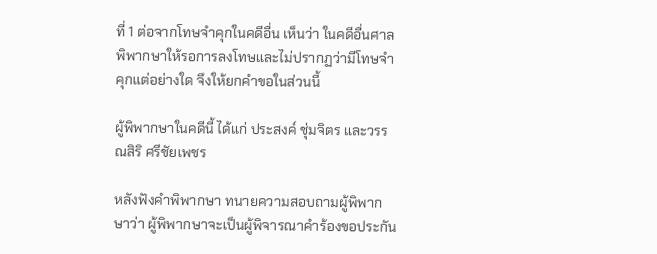ที่ 1 ต่อจากโทษจำคุกในคดีอื่น เห็นว่า ในคดีอื่นศาลพิพากษาให้รอการลงโทษและไม่ปรากฏว่ามีโทษจำคุกแต่อย่างใด จึงให้ยกคำขอในส่วนนี้

ผู้พิพากษาในคดีนี้ ได้แก่ ประสงค์ ชุ่มจิตร และวรรณสิริ ศรีชัยเพชร

หลังฟังคำพิพากษา ทนายความสอบถามผู้พิพากษาว่า ผู้พิพากษาจะเป็นผู้พิจารณาคำร้องขอประกัน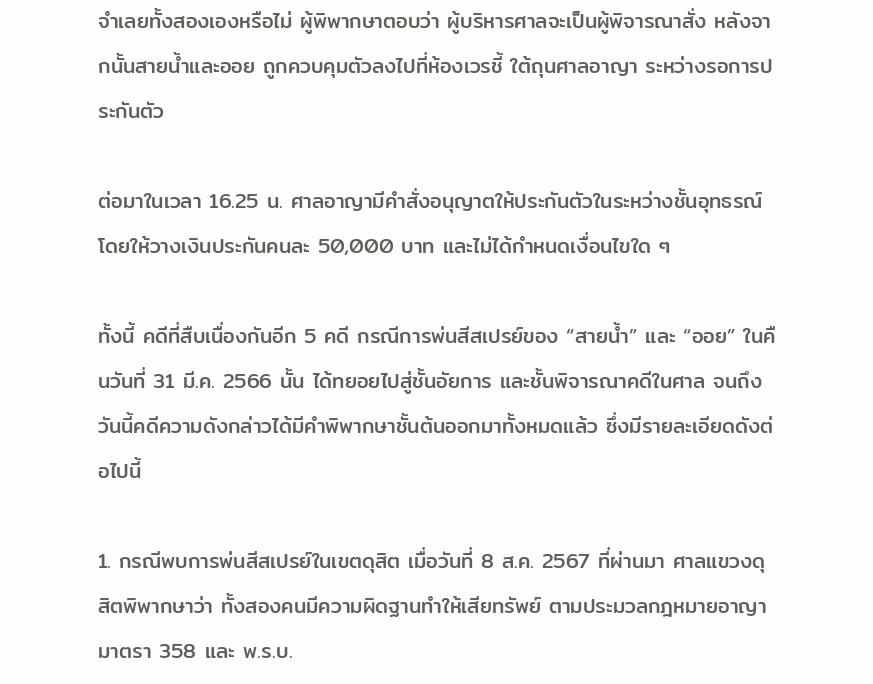จำเลยทั้งสองเองหรือไม่ ผู้พิพากษาตอบว่า ผู้บริหารศาลจะเป็นผู้พิจารณาสั่ง หลังจากนั้นสายน้ำและออย ถูกควบคุมตัวลงไปที่ห้องเวรชี้ ใต้ถุนศาลอาญา ระหว่างรอการประกันตัว

ต่อมาในเวลา 16.25 น. ศาลอาญามีคำสั่งอนุญาตให้ประกันตัวในระหว่างชั้นอุทธรณ์ โดยให้วางเงินประกันคนละ 50,000 บาท และไม่ได้กำหนดเงื่อนไขใด ๆ

ทั้งนี้ คดีที่สืบเนื่องกันอีก 5 คดี กรณีการพ่นสีสเปรย์ของ “สายน้ำ” และ “ออย” ในคืนวันที่ 31 มี.ค. 2566 นั้น ได้ทยอยไปสู่ชั้นอัยการ และชั้นพิจารณาคดีในศาล จนถึงวันนี้คดีความดังกล่าวได้มีคำพิพากษาชั้นต้นออกมาทั้งหมดแล้ว ซึ่งมีรายละเอียดดังต่อไปนี้

1. กรณีพบการพ่นสีสเปรย์ในเขตดุสิต เมื่อวันที่ 8 ส.ค. 2567 ที่ผ่านมา ศาลแขวงดุสิตพิพากษาว่า ทั้งสองคนมีความผิดฐานทำให้เสียทรัพย์ ตามประมวลกฎหมายอาญา มาตรา 358 และ พ.ร.บ.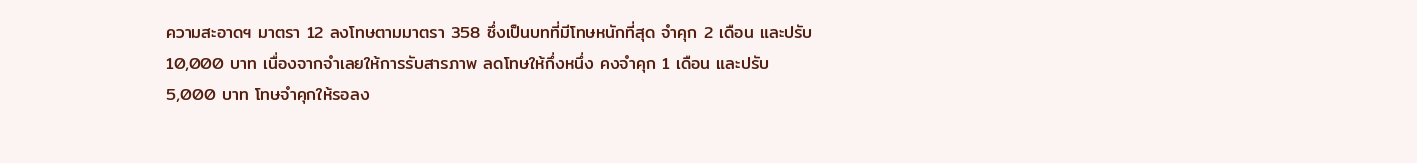ความสะอาดฯ มาตรา 12 ลงโทษตามมาตรา 358 ซึ่งเป็นบทที่มีโทษหนักที่สุด จำคุก 2 เดือน และปรับ 10,000 บาท เนื่องจากจำเลยให้การรับสารภาพ ลดโทษให้กึ่งหนึ่ง คงจำคุก 1 เดือน และปรับ 5,000 บาท โทษจำคุกให้รอลง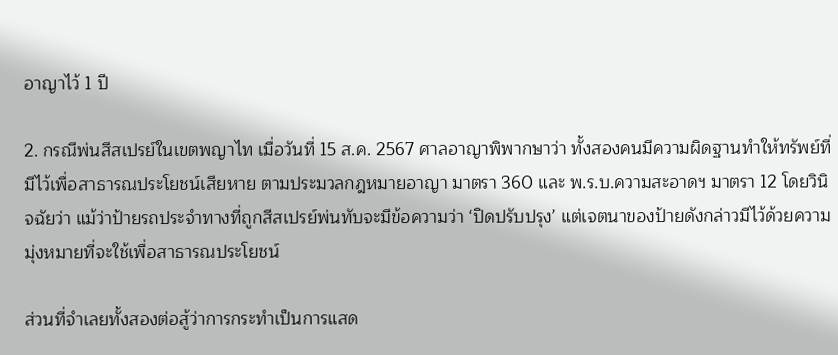อาญาไว้ 1 ปี

2. กรณีพ่นสีสเปรย์ในเขตพญาไท เมื่อวันที่ 15 ส.ค. 2567 ศาลอาญาพิพากษาว่า ทั้งสองคนมีความผิดฐานทำให้ทรัพย์ที่มีไว้เพื่อสาธารณประโยชน์เสียหาย ตามประมวลกฎหมายอาญา มาตรา 360 และ พ.ร.บ.ความสะอาดฯ มาตรา 12 โดยวินิจฉัยว่า แม้ว่าป้ายรถประจำทางที่ถูกสีสเปรย์พ่นทับจะมีข้อความว่า ‘ปิดปรับปรุง’ แต่เจตนาของป้ายดังกล่าวมีไว้ด้วยความมุ่งหมายที่จะใช้เพื่อสาธารณประโยชน์

ส่วนที่จำเลยทั้งสองต่อสู้ว่าการกระทำเป็นการแสด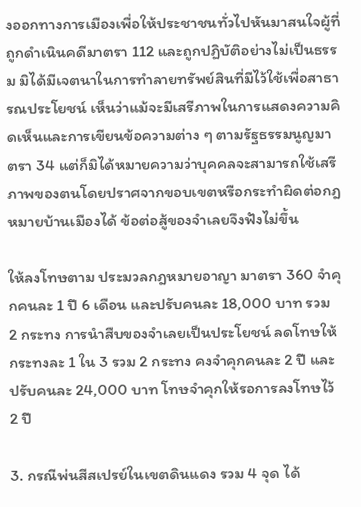งออกทางการเมืองเพื่อให้ประชาชนทั่วไปหันมาสนใจผู้ที่ถูกดำเนินคดีมาตรา 112 และถูกปฏิบัติอย่างไม่เป็นธรรม มิได้มีเจตนาในการทำลายทรัพย์สินที่มีไว้ใช้เพื่อสาธารณประโยชน์ เห็นว่าแม้จะมีเสรีภาพในการแสดงความคิดเห็นและการเขียนข้อความต่าง ๆ ตามรัฐธรรมนูญมาตรา 34 แต่ก็มิได้หมายความว่าบุคคลจะสามารถใช้เสรีภาพของตนโดยปราศจากขอบเขตหรือกระทำผิดต่อกฎหมายบ้านเมืองได้ ข้อต่อสู้ของจำเลยจึงฟังไม่ขึ้น

ให้ลงโทษตาม ประมวลกฎหมายอาญา มาตรา 360 จำคุกคนละ 1 ปี 6 เดือน และปรับคนละ 18,000 บาท รวม 2 กระทง การนำสืบของจำเลยเป็นประโยชน์ ลดโทษให้กระทงละ 1 ใน 3 รวม 2 กระทง คงจำคุกคนละ 2 ปี และปรับคนละ 24,000 บาท โทษจำคุกให้รอการลงโทษไว้ 2 ปี

3. กรณีพ่นสีสเปรย์ในเขตดินแดง รวม 4 จุด ได้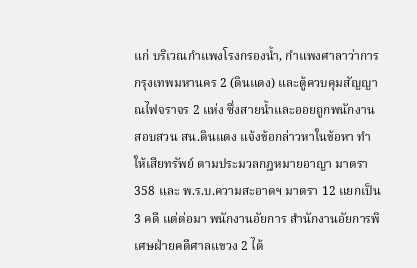แก่ บริเวณกำแพงโรงกรองน้ำ, กำแพงศาลาว่าการกรุงเทพมหานคร 2 (ดินแดง) และตู้ควบคุมสัญญาณไฟจราจร 2 แห่ง ซึ่งสายน้ำและออยถูกพนักงานสอบสวน สน.ดินแดง แจ้งข้อกล่าวหาในข้อหา ทำให้เสียทรัพย์ ตามประมวลกฎหมายอาญา มาตรา 358 และ พ.ร.บ.ความสะอาดฯ มาตรา 12 แยกเป็น 3 คดี แต่ต่อมา พนักงานอัยการ สำนักงานอัยการพิเศษฝ่ายคดีศาลแขวง 2 ได้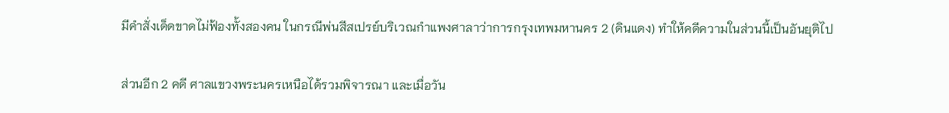มีคำสั่งเด็ดขาดไม่ฟ้องทั้งสองคน ในกรณีพ่นสีสเปรย์บริเวณกำแพงศาลาว่าการกรุงเทพมหานคร 2 (ดินแดง) ทำให้คดีความในส่วนนี้เป็นอันยุติไป

ส่วนอีก 2 คดี ศาลแขวงพระนครเหนือได้รวมพิจารณา และเมื่อวัน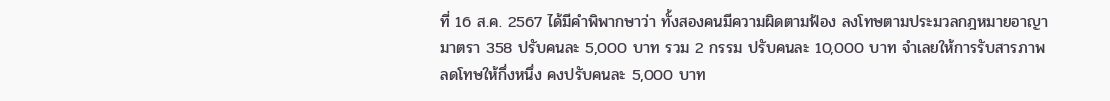ที่ 16 ส.ค. 2567 ได้มีคำพิพากษาว่า ทั้งสองคนมีความผิดตามฟ้อง ลงโทษตามประมวลกฎหมายอาญา มาตรา 358 ปรับคนละ 5,000 บาท รวม 2 กรรม ปรับคนละ 10,000 บาท จำเลยให้การรับสารภาพ ลดโทษให้กึ่งหนึ่ง คงปรับคนละ 5,000 บาท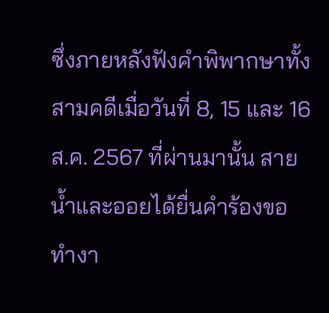ซึ่งภายหลังฟังคำพิพากษาทั้งสามคดีเมื่อวันที่ 8, 15 และ 16 ส.ค. 2567 ที่ผ่านมานั้น สายน้ำและออยได้ยื่นคำร้องขอทำงา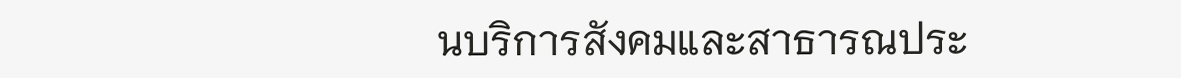นบริการสังคมและสาธารณประ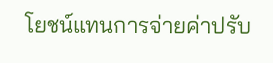โยชน์แทนการจ่ายค่าปรับ